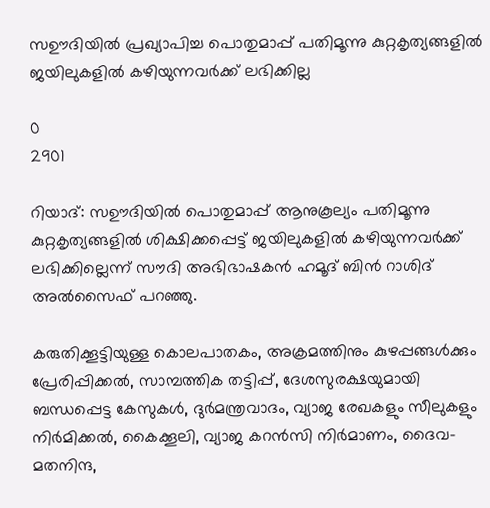സഊദിയിൽ പ്രഖ്യാപിച്ച പൊതുമാപ്പ് പതിമൂന്നു കുറ്റകൃത്യങ്ങളില്‍ ജയിലുകളില്‍ കഴിയുന്നവര്‍ക്ക് ലഭിക്കില്ല

0
2901

റിയാദ്: സഊദിയിൽ പൊതുമാപ്പ് ആനുകൂല്യം പതിമൂന്നു കുറ്റകൃത്യങ്ങളില്‍ ശിക്ഷിക്കപ്പെട്ട് ജയിലുകളില്‍ കഴിയുന്നവര്‍ക്ക് ലഭിക്കില്ലെന്ന് സൗദി അഭിഭാഷകന്‍ ഹമൂദ് ബിന്‍ റാശിദ് അല്‍സൈഫ് പറഞ്ഞു.

കരുതിക്കൂട്ടിയുള്ള കൊലപാതകം, അക്രമത്തിനും കുഴപ്പങ്ങള്‍ക്കും പ്രേരിപ്പിക്കല്‍, സാമ്പത്തിക തട്ടിപ്പ്, ദേശസുരക്ഷയുമായി ബന്ധപ്പെട്ട കേസുകള്‍, ദുര്‍മന്ത്രവാദം, വ്യാജ രേഖകളും സീലുകളും നിര്‍മിക്കല്‍, കൈക്കൂലി, വ്യാജ കറന്‍സി നിര്‍മാണം, ദൈവ-മതനിന്ദ,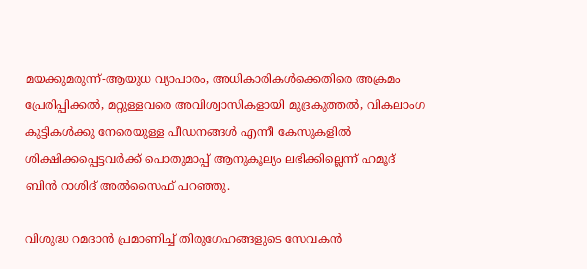മയക്കുമരുന്ന്-ആയുധ വ്യാപാരം, അധികാരികള്‍ക്കെതിരെ അക്രമം പ്രേരിപ്പിക്കല്‍, മറ്റുള്ളവരെ അവിശ്വാസികളായി മുദ്രകുത്തല്‍, വികലാംഗ കുട്ടികള്‍ക്കു നേരെയുള്ള പീഡനങ്ങള്‍ എന്നീ കേസുകളില്‍ ശിക്ഷിക്കപ്പെട്ടവര്‍ക്ക് പൊതുമാപ്പ് ആനുകൂല്യം ലഭിക്കില്ലെന്ന് ഹമൂദ് ബിന്‍ റാശിദ് അല്‍സൈഫ് പറഞ്ഞു.

വിശുദ്ധ റമദാന്‍ പ്രമാണിച്ച് തിരുഗേഹങ്ങളുടെ സേവകന്‍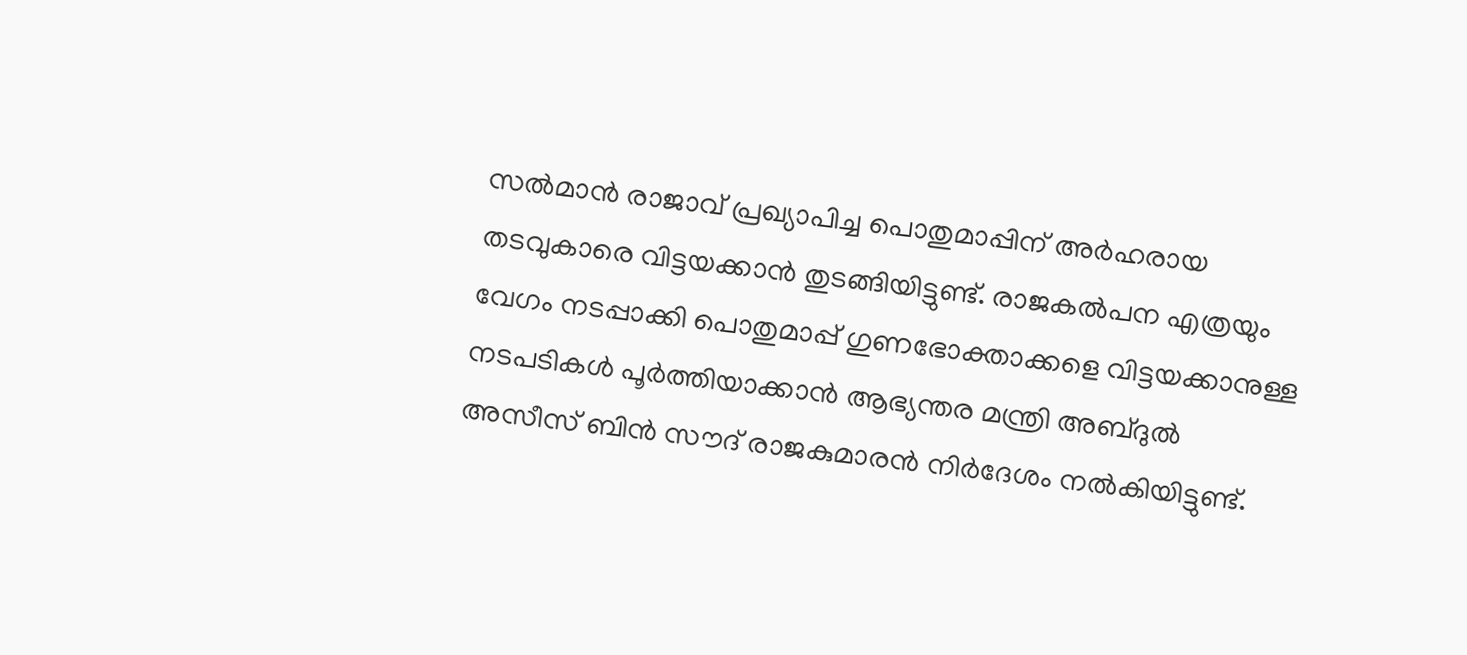സല്‍മാന്‍ രാജാവ് പ്രഖ്യാപിച്ച പൊതുമാപ്പിന് അര്‍ഹരായ തടവുകാരെ വിട്ടയക്കാന്‍ തുടങ്ങിയിട്ടുണ്ട്. രാജകല്‍പന എത്രയും വേഗം നടപ്പാക്കി പൊതുമാപ്പ് ഗുണഭോക്താക്കളെ വിട്ടയക്കാനുള്ള നടപടികള്‍ പൂര്‍ത്തിയാക്കാന്‍ ആഭ്യന്തര മന്ത്രി അബ്ദുല്‍ അസീസ് ബിന്‍ സൗദ് രാജകുമാരന്‍ നിര്‍ദേശം നല്‍കിയിട്ടുണ്ട്.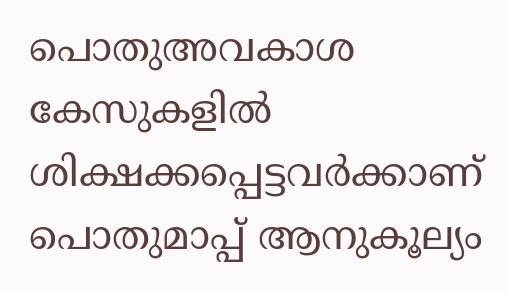പൊതുഅവകാശ കേസുകളില്‍ ശിക്ഷക്കപ്പെട്ടവര്‍ക്കാണ് പൊതുമാപ്പ് ആനുകൂല്യം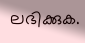ലഭിക്കുക.